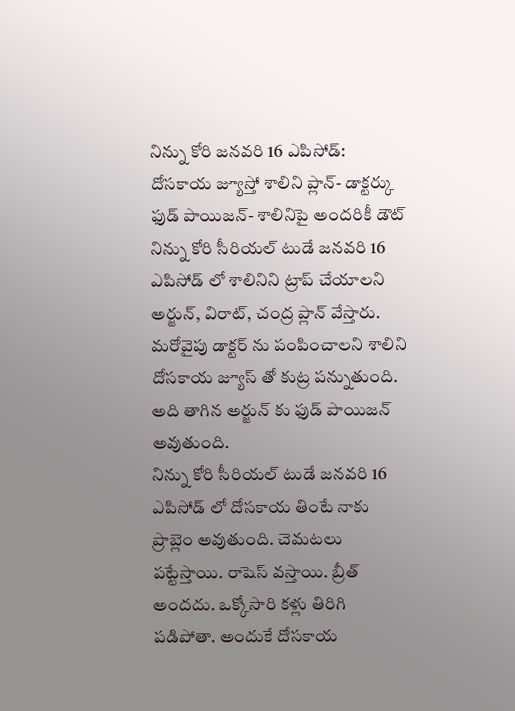నిన్ను కోరి జనవరి 16 ఎపిసోడ్: దోసకాయ జ్యూస్తో శాలిని ప్లాన్- డాక్టర్కు ఫుడ్ పాయిజన్- శాలినిపై అందరికీ డౌట్
నిన్ను కోరి సీరియల్ టుడే జనవరి 16 ఎపిసోడ్ లో శాలినిని ట్రాప్ చేయాలని అర్జున్, విరాట్, చంద్ర ప్లాన్ వేస్తారు. మరోవైపు డాక్టర్ ను పంపించాలని శాలిని దోసకాయ జ్యూస్ తో కుట్ర పన్నుతుంది. అది తాగిన అర్జున్ కు ఫుడ్ పాయిజన్ అవుతుంది.
నిన్ను కోరి సీరియల్ టుడే జనవరి 16 ఎపిసోడ్ లో దోసకాయ తింటే నాకు ప్రాబ్లెం అవుతుంది. చెమటలు పట్టేస్తాయి. రాషెస్ వస్తాయి. బ్రీత్ అందదు. ఒక్కోసారి కళ్లు తిరిగి పడిపోతా. అందుకే దోసకాయ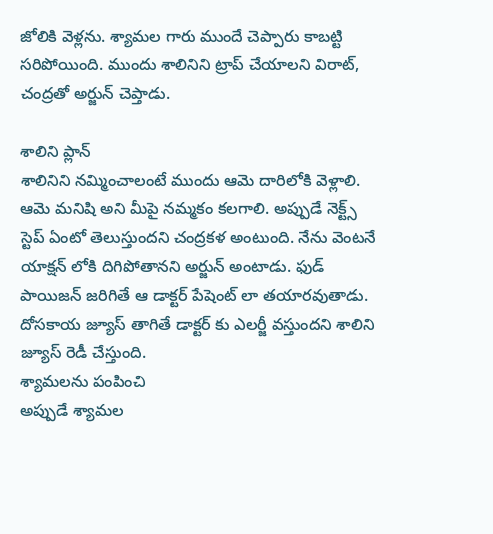జోలికి వెళ్లను. శ్యామల గారు ముందే చెప్పారు కాబట్టి సరిపోయింది. ముందు శాలినిని ట్రాప్ చేయాలని విరాట్, చంద్రతో అర్జున్ చెప్తాడు.

శాలిని ప్లాన్
శాలినిని నమ్మించాలంటే ముందు ఆమె దారిలోకి వెళ్లాలి. ఆమె మనిషి అని మీపై నమ్మకం కలగాలి. అప్పుడే నెక్ట్స్ స్టెప్ ఏంటో తెలుస్తుందని చంద్రకళ అంటుంది. నేను వెంటనే యాక్షన్ లోకి దిగిపోతానని అర్జున్ అంటాడు. ఫుడ్ పాయిజన్ జరిగితే ఆ డాక్టర్ పేషెంట్ లా తయారవుతాడు. దోసకాయ జ్యూస్ తాగితే డాక్టర్ కు ఎలర్జీ వస్తుందని శాలిని జ్యూస్ రెడీ చేస్తుంది.
శ్యామలను పంపించి
అప్పుడే శ్యామల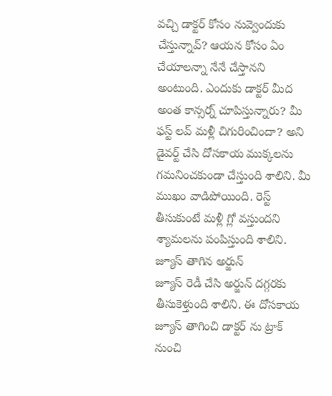వచ్చి డాక్టర్ కోసం నువ్వెందుకు చేస్తున్నావ్? ఆయన కోసం ఏం చేయాలన్నా నేనే చేస్తానని అంటుంది. ఎందుకు డాక్టర్ మీద అంత కాన్సర్న్ చూపిస్తున్నారు? మీ ఫస్ట్ లవ్ మళ్లీ చిగురించిందా? అని డైవర్ట్ చేసి దోసకాయ ముక్కలను గమనించకుండా చేస్తుంది శాలిని. మీ ముఖం వాడిపోయింది. రెస్ట్ తీసుకుంటే మళ్లీ గ్లో వస్తుందని శ్యామలను పంపిస్తుంది శాలిని.
జ్యూస్ తాగిన అర్జున్
జ్యూస్ రెడీ చేసి అర్జున్ దగ్గరకు తీసుకెళ్తుంది శాలిని. ఈ దోసకాయ జ్యూస్ తాగించి డాక్టర్ ను ట్రాక్ నుంచి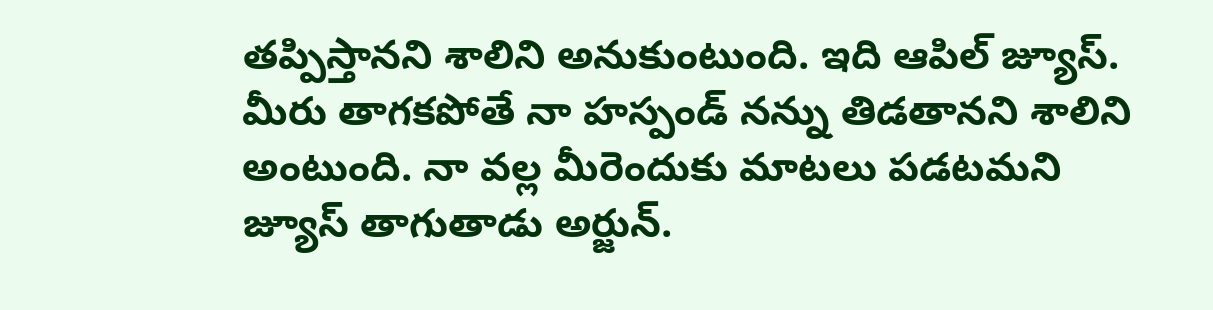తప్పిస్తానని శాలిని అనుకుంటుంది. ఇది ఆపిల్ జ్యూస్. మీరు తాగకపోతే నా హస్పండ్ నన్ను తిడతానని శాలిని అంటుంది. నా వల్ల మీరెందుకు మాటలు పడటమని జ్యూస్ తాగుతాడు అర్జున్.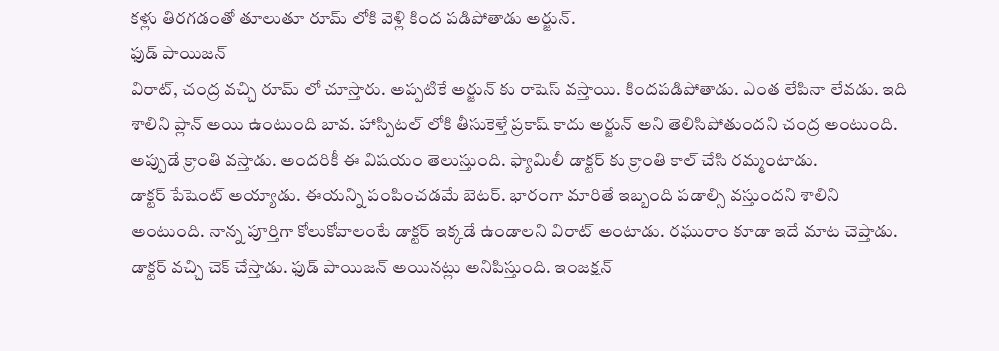కళ్లు తిరగడంతో తూలుతూ రూమ్ లోకి వెళ్లి కింద పడిపోతాడు అర్జున్.
ఫుడ్ పాయిజన్
విరాట్, చంద్ర వచ్చి రూమ్ లో చూస్తారు. అప్పటికే అర్జున్ కు రాషెస్ వస్తాయి. కిందపడిపోతాడు. ఎంత లేపినా లేవడు. ఇది శాలిని ప్లాన్ అయి ఉంటుంది బావ. హాస్పిటల్ లోకి తీసుకెళ్తే ప్రకాష్ కాదు అర్జున్ అని తెలిసిపోతుందని చంద్ర అంటుంది. అప్పుడే క్రాంతి వస్తాడు. అందరికీ ఈ విషయం తెలుస్తుంది. ఫ్యామిలీ డాక్టర్ కు క్రాంతి కాల్ చేసి రమ్మంటాడు.
డాక్టర్ పేషెంట్ అయ్యాడు. ఈయన్ని పంపించడమే బెటర్. భారంగా మారితే ఇబ్బంది పడాల్సి వస్తుందని శాలిని అంటుంది. నాన్న పూర్తిగా కోలుకోవాలంటే డాక్టర్ ఇక్కడే ఉండాలని విరాట్ అంటాడు. రఘురాం కూడా ఇదే మాట చెప్తాడు. డాక్టర్ వచ్చి చెక్ చేస్తాడు. ఫుడ్ పాయిజన్ అయినట్లు అనిపిస్తుంది. ఇంజక్షన్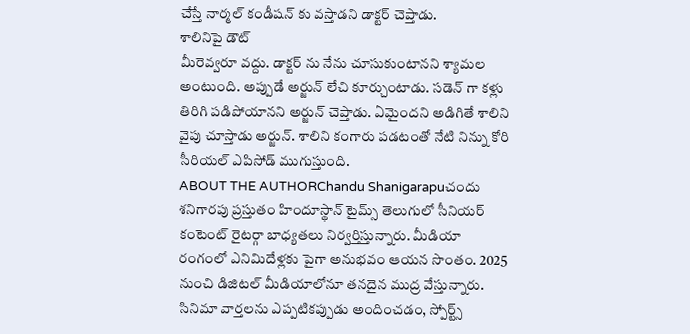చేస్తే నార్మల్ కండీషన్ కు వస్తాడని డాక్టర్ చెప్తాడు.
శాలినిపై డౌట్
మీరెవ్వరూ వద్దు. డాక్టర్ ను నేను చూసుకుంటానని శ్యామల అంటుంది. అప్పుడే అర్జున్ లేచి కూర్చుంటాడు. సడెన్ గా కళ్లు తిరిగి పడిపోయానని అర్జున్ చెప్తాడు. ఏమైందని అడిగితే శాలిని వైపు చూస్తాడు అర్జున్. శాలిని కంగారు పడటంతో నేటి నిన్ను కోరి సీరియల్ ఎపిసోడ్ ముగుస్తుంది.
ABOUT THE AUTHORChandu Shanigarapuచందు శనిగారపు ప్రస్తుతం హిందూస్థాన్ టైమ్స్ తెలుగులో సీనియర్ కంటెంట్ రైటర్గా బాధ్యతలు నిర్వర్తిస్తున్నారు. మీడియా రంగంలో ఎనిమిదేళ్లకు పైగా అనుభవం ఆయన సొంతం. 2025 నుంచి డిజిటల్ మీడియాలోనూ తనదైన ముద్ర వేస్తున్నారు. సినిమా వార్తలను ఎప్పటికప్పుడు అందించడం, స్పోర్ట్స్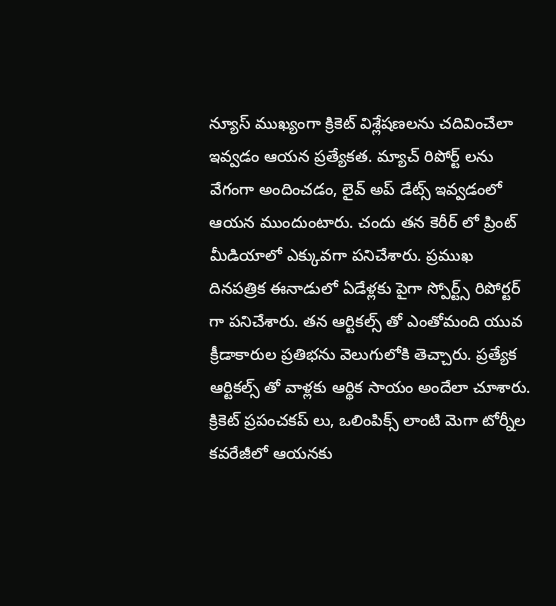న్యూస్ ముఖ్యంగా క్రికెట్ విశ్లేషణలను చదివించేలా ఇవ్వడం ఆయన ప్రత్యేకత. మ్యాచ్ రిపోర్ట్ లను వేగంగా అందించడం, లైవ్ అప్ డేట్స్ ఇవ్వడంలో ఆయన ముందుంటారు. చందు తన కెరీర్ లో ప్రింట్ మీడియాలో ఎక్కువగా పనిచేశారు. ప్రముఖ దినపత్రిక ఈనాడులో ఏడేళ్లకు పైగా స్పోర్ట్స్ రిపోర్టర్ గా పనిచేశారు. తన ఆర్టికల్స్ తో ఎంతోమంది యువ క్రీడాకారుల ప్రతిభను వెలుగులోకి తెచ్చారు. ప్రత్యేక ఆర్టికల్స్ తో వాళ్లకు ఆర్థిక సాయం అందేలా చూశారు. క్రికెట్ ప్రపంచకప్ లు, ఒలింపిక్స్ లాంటి మెగా టోర్నీల కవరేజీలో ఆయనకు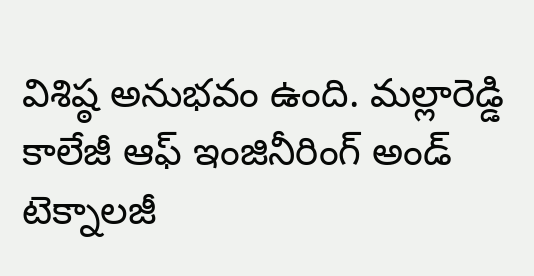విశిష్ఠ అనుభవం ఉంది. మల్లారెడ్డి కాలేజీ ఆఫ్ ఇంజినీరింగ్ అండ్ టెక్నాలజీ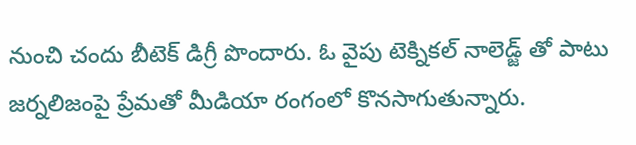నుంచి చందు బీటెక్ డిగ్రీ పొందారు. ఓ వైపు టెక్నికల్ నాలెడ్జ్ తో పాటు జర్నలిజంపై ప్రేమతో మీడియా రంగంలో కొనసాగుతున్నారు.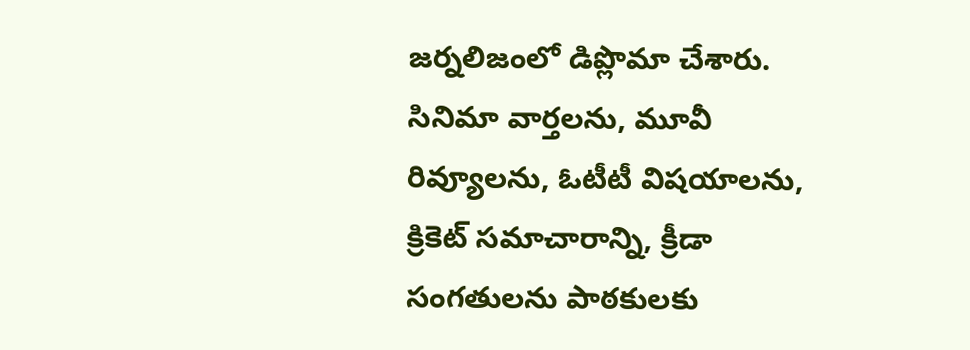జర్నలిజంలో డిప్లొమా చేశారు. సినిమా వార్తలను, మూవీ రివ్యూలను, ఓటీటీ విషయాలను, క్రికెట్ సమాచారాన్ని, క్రీడా సంగతులను పాఠకులకు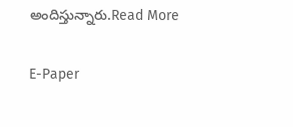అందిస్తున్నారు.Read More

E-Paper